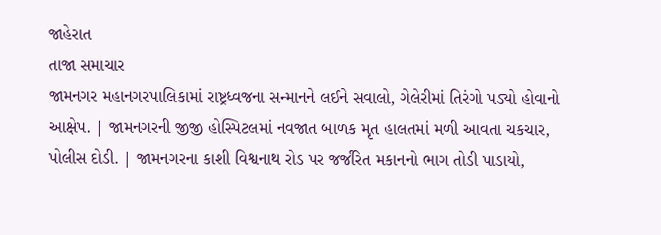જાહેરાત
તાજા સમાચાર
જામનગર મહાનગરપાલિકામાં રાષ્ટ્રધ્વજના સન્માનને લઈને સવાલો, ગેલેરીમાં તિરંગો પડ્યો હોવાનો આક્ષેપ. | જામનગરની જીજી હોસ્પિટલમાં નવજાત બાળક મૃત હાલતમાં મળી આવતા ચકચાર, પોલીસ દોડી. | જામનગરના કાશી વિશ્વનાથ રોડ પર જર્જરિત મકાનનો ભાગ તોડી પાડાયો,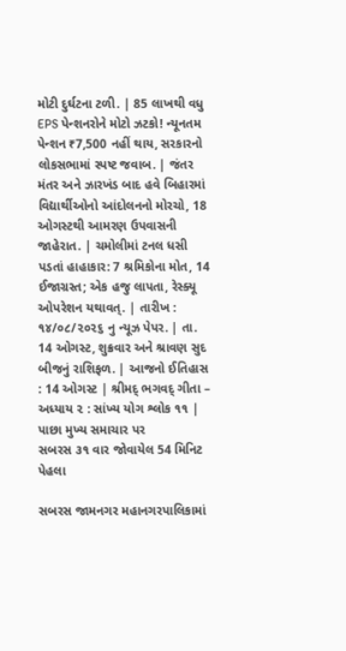મોટી દુર્ઘટના ટળી. | 85 લાખથી વધુ EPS પેન્શનરોને મોટો ઝટકો! ન્યૂનતમ પેન્શન ₹7,500 નહીં થાય, સરકારનો લોકસભામાં સ્પષ્ટ જવાબ. | જંતર મંતર અને ઝારખંડ બાદ હવે બિહારમાં વિદ્યાર્થીઓનો આંદોલનનો મોરચો, 18 ઓગસ્ટથી આમરણ ઉપવાસની જાહેરાત. | ચમોલીમાં ટનલ ધસી પડતાં હાહાકાર: 7 શ્રમિકોના મોત, 14 ઈજાગ્રસ્ત; એક હજુ લાપતા, રેસ્ક્યૂ ઓપરેશન યથાવત્. | તારીખ : ૧૪/૦૮/૨૦૨૬ નુ ન્યૂઝ પેપર. | તા. 14 ઓગસ્ટ, શુક્રવાર અને શ્રાવણ સુદ બીજનું રાશિફળ. | આજનો ઈતિહાસ : 14 ઓગસ્ટ | શ્રીમદ્ ભગવદ્ ગીતા – અધ્યાય ૨ : સાંખ્ય યોગ શ્લોક ૧૧ |
પાછા મુખ્ય સમાચાર પર
સબરસ ૩૧ વાર જોવાયેલ 54 મિનિટ પેહલા

સબરસ જામનગર મહાનગરપાલિકામાં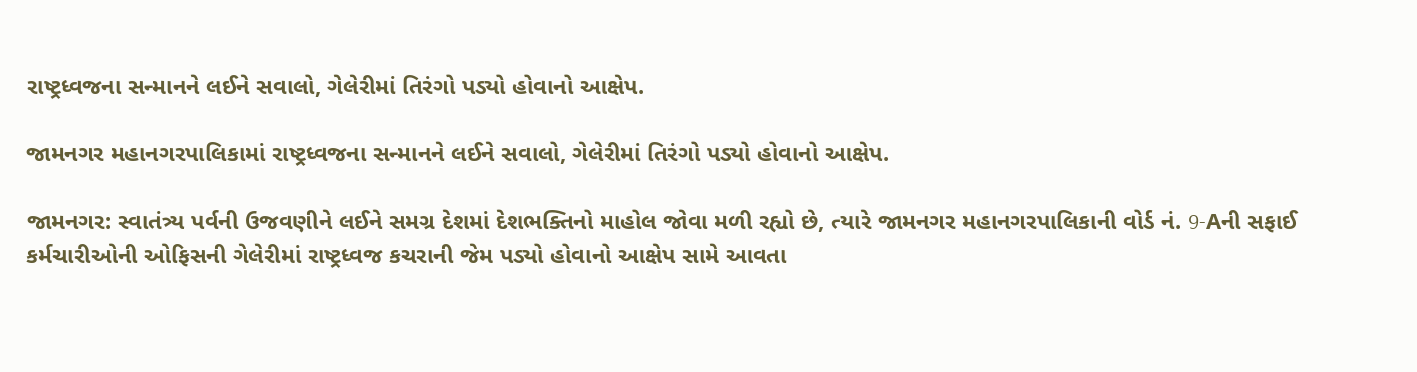રાષ્ટ્રધ્વજના સન્માનને લઈને સવાલો, ગેલેરીમાં તિરંગો પડ્યો હોવાનો આક્ષેપ.

જામનગર મહાનગરપાલિકામાં રાષ્ટ્રધ્વજના સન્માનને લઈને સવાલો, ગેલેરીમાં તિરંગો પડ્યો હોવાનો આક્ષેપ.

જામનગર: સ્વાતંત્ર્ય પર્વની ઉજવણીને લઈને સમગ્ર દેશમાં દેશભક્તિનો માહોલ જોવા મળી રહ્યો છે, ત્યારે જામનગર મહાનગરપાલિકાની વોર્ડ નં. 9-Aની સફાઈ કર્મચારીઓની ઓફિસની ગેલેરીમાં રાષ્ટ્રધ્વજ કચરાની જેમ પડ્યો હોવાનો આક્ષેપ સામે આવતા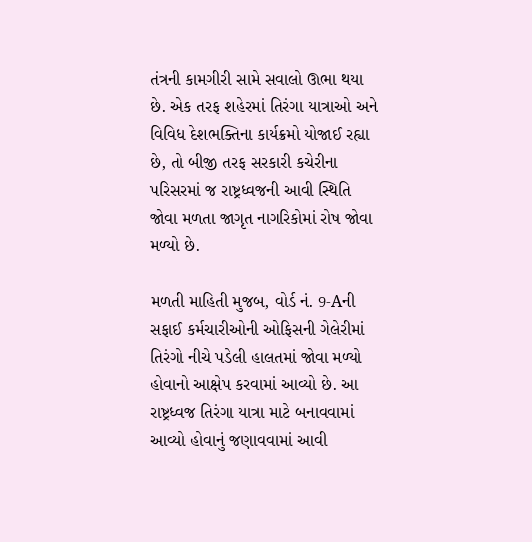તંત્રની કામગીરી સામે સવાલો ઊભા થયા છે. એક તરફ શહેરમાં તિરંગા યાત્રાઓ અને વિવિધ દેશભક્તિના કાર્યક્રમો યોજાઈ રહ્યા છે, તો બીજી તરફ સરકારી કચેરીના પરિસરમાં જ રાષ્ટ્રધ્વજની આવી સ્થિતિ જોવા મળતા જાગૃત નાગરિકોમાં રોષ જોવા મળ્યો છે.

મળતી માહિતી મુજબ, વોર્ડ નં. 9-Aની સફાઈ કર્મચારીઓની ઓફિસની ગેલેરીમાં તિરંગો નીચે પડેલી હાલતમાં જોવા મળ્યો હોવાનો આક્ષેપ કરવામાં આવ્યો છે. આ રાષ્ટ્રધ્વજ તિરંગા યાત્રા માટે બનાવવામાં આવ્યો હોવાનું જણાવવામાં આવી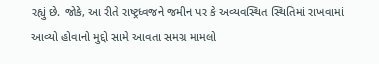રહ્યું છે. જોકે, આ રીતે રાષ્ટ્રધ્વજને જમીન પર કે અવ્યવસ્થિત સ્થિતિમાં રાખવામાં આવ્યો હોવાનો મુદ્દો સામે આવતા સમગ્ર મામલો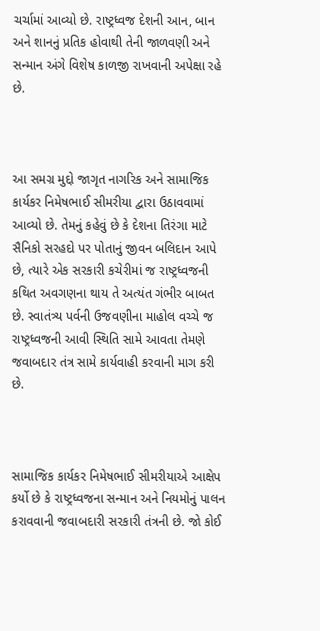ચર્ચામાં આવ્યો છે. રાષ્ટ્રધ્વજ દેશની આન, બાન અને શાનનું પ્રતિક હોવાથી તેની જાળવણી અને સન્માન અંગે વિશેષ કાળજી રાખવાની અપેક્ષા રહે છે.



આ સમગ્ર મુદ્દો જાગૃત નાગરિક અને સામાજિક કાર્યકર નિમેષભાઈ સીમરીયા દ્વારા ઉઠાવવામાં આવ્યો છે. તેમનું કહેવું છે કે દેશના તિરંગા માટે સૈનિકો સરહદો પર પોતાનું જીવન બલિદાન આપે છે, ત્યારે એક સરકારી કચેરીમાં જ રાષ્ટ્રધ્વજની કથિત અવગણના થાય તે અત્યંત ગંભીર બાબત છે. સ્વાતંત્ર્ય પર્વની ઉજવણીના માહોલ વચ્ચે જ રાષ્ટ્રધ્વજની આવી સ્થિતિ સામે આવતા તેમણે જવાબદાર તંત્ર સામે કાર્યવાહી કરવાની માગ કરી છે.



સામાજિક કાર્યકર નિમેષભાઈ સીમરીયાએ આક્ષેપ કર્યો છે કે રાષ્ટ્રધ્વજના સન્માન અને નિયમોનું પાલન કરાવવાની જવાબદારી સરકારી તંત્રની છે. જો કોઈ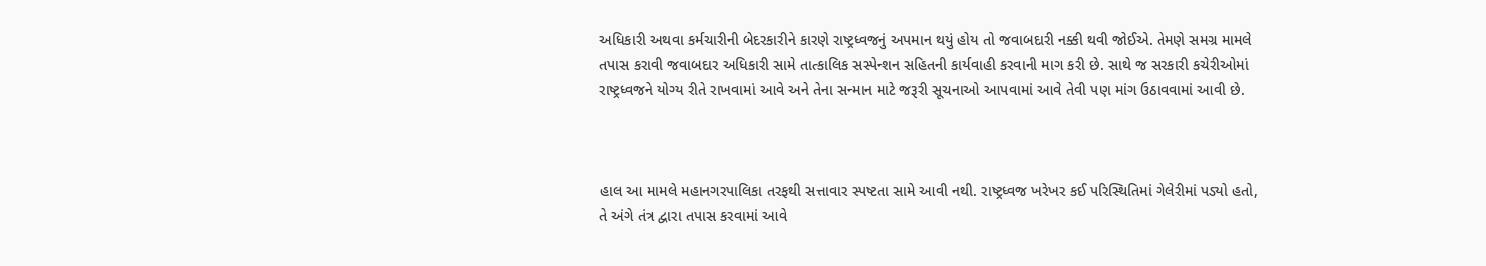અધિકારી અથવા કર્મચારીની બેદરકારીને કારણે રાષ્ટ્રધ્વજનું અપમાન થયું હોય તો જવાબદારી નક્કી થવી જોઈએ. તેમણે સમગ્ર મામલે તપાસ કરાવી જવાબદાર અધિકારી સામે તાત્કાલિક સસ્પેન્શન સહિતની કાર્યવાહી કરવાની માગ કરી છે. સાથે જ સરકારી કચેરીઓમાં રાષ્ટ્રધ્વજને યોગ્ય રીતે રાખવામાં આવે અને તેના સન્માન માટે જરૂરી સૂચનાઓ આપવામાં આવે તેવી પણ માંગ ઉઠાવવામાં આવી છે.



હાલ આ મામલે મહાનગરપાલિકા તરફથી સત્તાવાર સ્પષ્ટતા સામે આવી નથી. રાષ્ટ્રધ્વજ ખરેખર કઈ પરિસ્થિતિમાં ગેલેરીમાં પડ્યો હતો, તે અંગે તંત્ર દ્વારા તપાસ કરવામાં આવે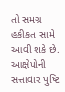તો સમગ્ર હકીકત સામે આવી શકે છે. આક્ષેપોની સત્તાવાર પુષ્ટિ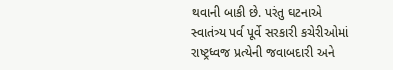થવાની બાકી છે. પરંતુ ઘટનાએ સ્વાતંત્ર્ય પર્વ પૂર્વે સરકારી કચેરીઓમાં રાષ્ટ્રધ્વજ પ્રત્યેની જવાબદારી અને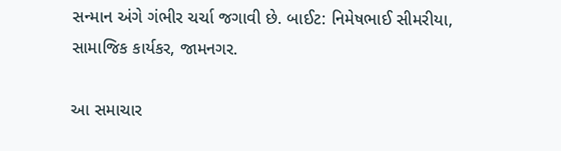સન્માન અંગે ગંભીર ચર્ચા જગાવી છે. બાઈટ: નિમેષભાઈ સીમરીયા, સામાજિક કાર્યકર, જામનગર.

આ સમાચાર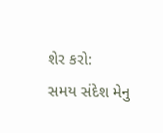શેર કરો:
સમય સંદેશ મેનુ